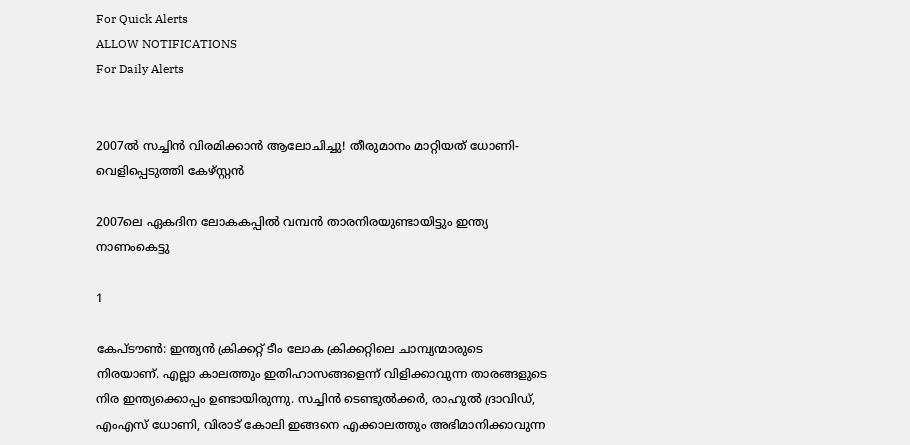For Quick Alerts
ALLOW NOTIFICATIONS
For Daily Alerts


2007ല്‍ സച്ചിന്‍ വിരമിക്കാന്‍ ആലോചിച്ചു! തീരുമാനം മാറ്റിയത് ധോണി- വെളിപ്പെടുത്തി കേഴ്സ്റ്റന്‍

2007ലെ ഏകദിന ലോകകപ്പില്‍ വമ്പന്‍ താരനിരയുണ്ടായിട്ടും ഇന്ത്യ നാണംകെട്ടു

1

കേപ്ടൗണ്‍: ഇന്ത്യന്‍ ക്രിക്കറ്റ് ടീം ലോക ക്രിക്കറ്റിലെ ചാമ്പ്യന്മാരുടെ നിരയാണ്. എല്ലാ കാലത്തും ഇതിഹാസങ്ങളെന്ന് വിളിക്കാവുന്ന താരങ്ങളുടെ നിര ഇന്ത്യക്കൊപ്പം ഉണ്ടായിരുന്നു. സച്ചിന്‍ ടെണ്ടുല്‍ക്കര്‍, രാഹുല്‍ ദ്രാവിഡ്, എംഎസ് ധോണി, വിരാട് കോലി ഇങ്ങനെ എക്കാലത്തും അഭിമാനിക്കാവുന്ന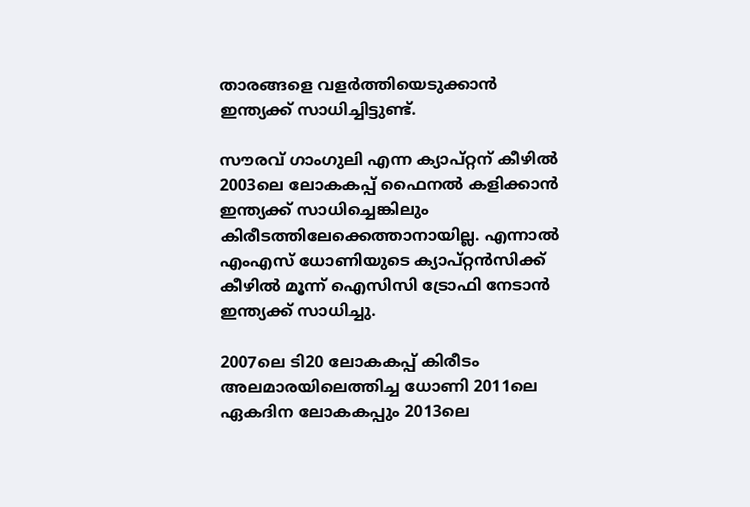താരങ്ങളെ വളര്‍ത്തിയെടുക്കാന്‍ ഇന്ത്യക്ക് സാധിച്ചിട്ടുണ്ട്.

സൗരവ് ഗാംഗുലി എന്ന ക്യാപ്റ്റന് കീഴില്‍ 2003ലെ ലോകകപ്പ് ഫൈനല്‍ കളിക്കാന്‍ ഇന്ത്യക്ക് സാധിച്ചെങ്കിലും കിരീടത്തിലേക്കെത്താനായില്ല. എന്നാല്‍ എംഎസ് ധോണിയുടെ ക്യാപ്റ്റന്‍സിക്ക് കീഴില്‍ മൂന്ന് ഐസിസി ട്രോഫി നേടാന്‍ ഇന്ത്യക്ക് സാധിച്ചു.

2007ലെ ടി20 ലോകകപ്പ് കിരീടം അലമാരയിലെത്തിച്ച ധോണി 2011ലെ ഏകദിന ലോകകപ്പും 2013ലെ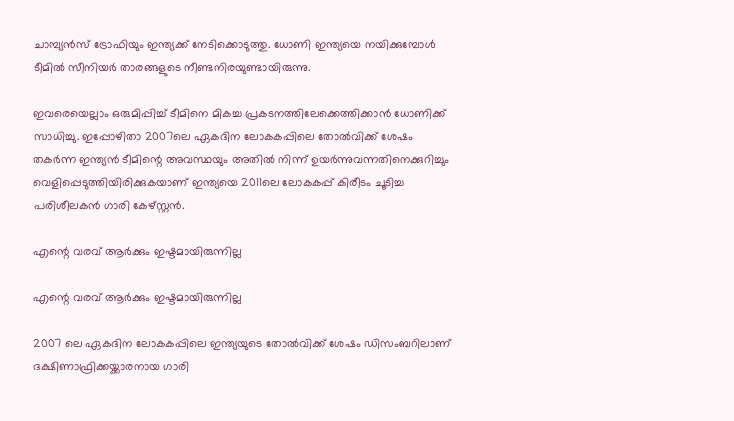ചാമ്പ്യന്‍സ് ട്രോഫിയും ഇന്ത്യക്ക് നേടിക്കൊടുത്തു. ധോണി ഇന്ത്യയെ നയിക്കുമ്പോള്‍ ടീമില്‍ സീനിയര്‍ താരങ്ങളുടെ നീണ്ടനിരയുണ്ടായിരുന്നു.

ഇവരെയെല്ലാം ഒരുമിപ്പിച്ച് ടീമിനെ മികച്ച പ്രകടനത്തിലേക്കെത്തിക്കാന്‍ ധോണിക്ക് സാധിച്ചു. ഇപ്പോഴിതാ 2007ലെ ഏകദിന ലോകകപ്പിലെ തോല്‍വിക്ക് ശേഷം തകര്‍ന്ന ഇന്ത്യന്‍ ടീമിന്റെ അവസ്ഥയും അതില്‍ നിന്ന് ഉയര്‍ന്നുവന്നതിനെക്കുറിച്ചും വെളിപ്പെടുത്തിയിരിക്കുകയാണ് ഇന്ത്യയെ 2011ലെ ലോകകപ്പ് കിരീടം ചൂടിച്ച പരിശീലകന്‍ ഗാരി കേഴ്സ്റ്റന്‍.

എന്റെ വരവ് ആര്‍ക്കും ഇഷ്ടമായിരുന്നില്ല

എന്റെ വരവ് ആര്‍ക്കും ഇഷ്ടമായിരുന്നില്ല

2007 ലെ ഏകദിന ലോകകപ്പിലെ ഇന്ത്യയുടെ തോല്‍വിക്ക് ശേഷം ഡിസംബറിലാണ് ദക്ഷിണാഫ്രിക്കയ്ക്കാരനായ ഗാരി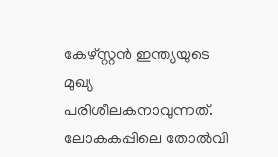കേഴ്സ്റ്റന്‍ ഇന്ത്യയുടെ മുഖ്യ പരിശീലകനാവുന്നത്. ലോകകപ്പിലെ തോല്‍വി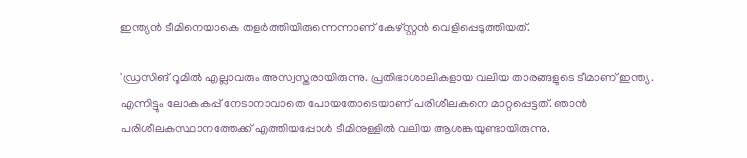ഇന്ത്യന്‍ ടീമിനെയാകെ തളര്‍ത്തിയിരുന്നെന്നാണ് കേഴ്‌സ്റ്റന്‍ വെളിപ്പെടുത്തിയത്.

'ഡ്രസിങ് റൂമില്‍ എല്ലാവരും അസ്വസ്തരായിരുന്നു. പ്രതിഭാശാലികളായ വലിയ താരങ്ങളുടെ ടീമാണ് ഇന്ത്യ. എന്നിട്ടും ലോകകപ്പ് നേടാനാവാതെ പോയതോടെയാണ് പരിശീലകനെ മാറ്റപ്പെട്ടത്. ഞാന്‍ പരിശീലകസ്ഥാനത്തേക്ക് എത്തിയപ്പോള്‍ ടീമിനുള്ളില്‍ വലിയ ആശങ്കയുണ്ടായിരുന്നു.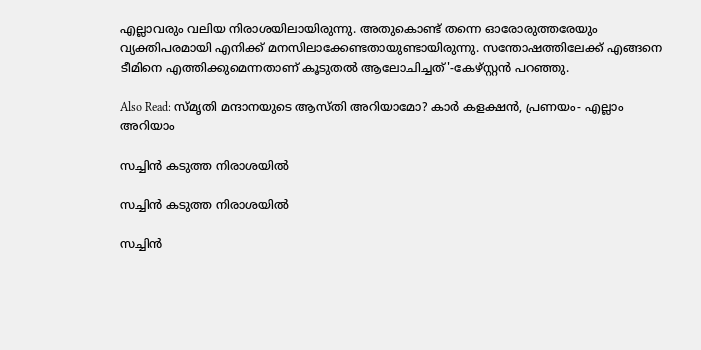എല്ലാവരും വലിയ നിരാശയിലായിരുന്നു. അതുകൊണ്ട് തന്നെ ഓരോരുത്തരേയും വ്യക്തിപരമായി എനിക്ക് മനസിലാക്കേണ്ടതായുണ്ടായിരുന്നു. സന്തോഷത്തിലേക്ക് എങ്ങനെ ടീമിനെ എത്തിക്കുമെന്നതാണ് കൂടുതല്‍ ആലോചിച്ചത്'-കേഴ്‌സ്റ്റന്‍ പറഞ്ഞു.

Also Read: സ്മൃതി മന്ദാനയുടെ ആസ്തി അറിയാമോ? കാര്‍ കളക്ഷന്‍, പ്രണയം- എല്ലാം അറിയാം

സച്ചിന്‍ കടുത്ത നിരാശയില്‍

സച്ചിന്‍ കടുത്ത നിരാശയില്‍

സച്ചിന്‍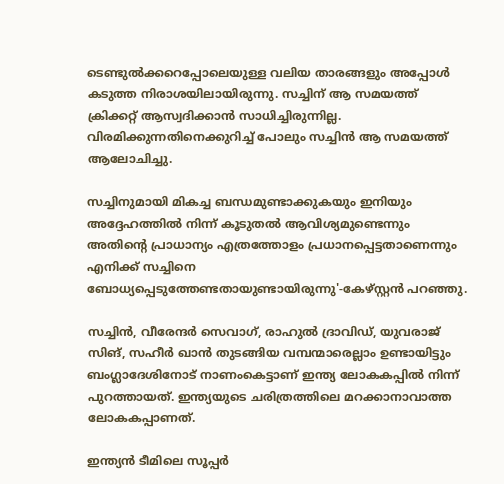ടെണ്ടുല്‍ക്കറെപ്പോലെയുള്ള വലിയ താരങ്ങളും അപ്പോള്‍ കടുത്ത നിരാശയിലായിരുന്നു. സച്ചിന് ആ സമയത്ത് ക്രിക്കറ്റ് ആസ്വദിക്കാന്‍ സാധിച്ചിരുന്നില്ല. വിരമിക്കുന്നതിനെക്കുറിച്ച് പോലും സച്ചിന്‍ ആ സമയത്ത് ആലോചിച്ചു.

സച്ചിനുമായി മികച്ച ബന്ധമുണ്ടാക്കുകയും ഇനിയും അദ്ദേഹത്തില്‍ നിന്ന് കൂടുതല്‍ ആവിശ്യമുണ്ടെന്നും അതിന്റെ പ്രാധാന്യം എത്രത്തോളം പ്രധാനപ്പെട്ടതാണെന്നും എനിക്ക് സച്ചിനെ ബോധ്യപ്പെടുത്തേണ്ടതായുണ്ടായിരുന്നു'-കേഴ്സ്റ്റന്‍ പറഞ്ഞു.

സച്ചിന്‍, വീരേന്ദര്‍ സെവാഗ്, രാഹുല്‍ ദ്രാവിഡ്, യുവരാജ് സിങ്, സഹീര്‍ ഖാന്‍ തുടങ്ങിയ വമ്പന്മാരെല്ലാം ഉണ്ടായിട്ടും ബംഗ്ലാദേശിനോട് നാണംകെട്ടാണ് ഇന്ത്യ ലോകകപ്പില്‍ നിന്ന് പുറത്തായത്. ഇന്ത്യയുടെ ചരിത്രത്തിലെ മറക്കാനാവാത്ത ലോകകപ്പാണത്.

ഇന്ത്യന്‍ ടീമിലെ സൂപ്പര്‍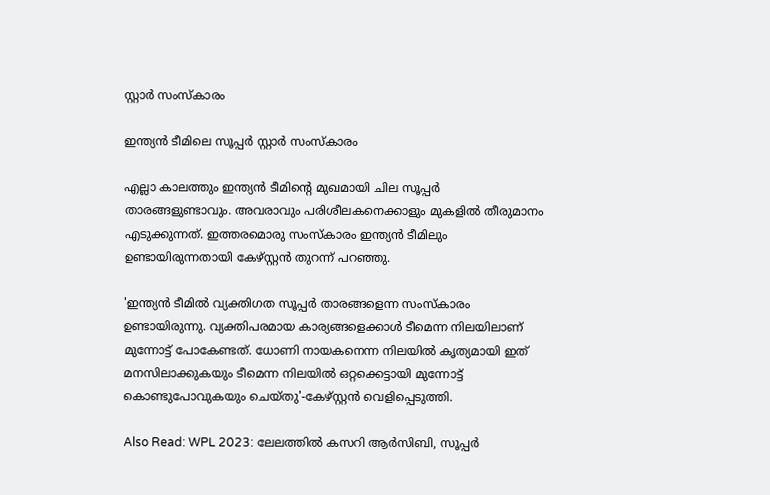സ്റ്റാര്‍ സംസ്‌കാരം

ഇന്ത്യന്‍ ടീമിലെ സൂപ്പര്‍ സ്റ്റാര്‍ സംസ്‌കാരം

എല്ലാ കാലത്തും ഇന്ത്യന്‍ ടീമിന്റെ മുഖമായി ചില സൂപ്പര്‍ താരങ്ങളുണ്ടാവും. അവരാവും പരിശീലകനെക്കാളും മുകളില്‍ തീരുമാനം എടുക്കുന്നത്. ഇത്തരമൊരു സംസ്‌കാരം ഇന്ത്യന്‍ ടീമിലും ഉണ്ടായിരുന്നതായി കേഴ്സ്റ്റന്‍ തുറന്ന് പറഞ്ഞു.

'ഇന്ത്യന്‍ ടീമില്‍ വ്യക്തിഗത സൂപ്പര്‍ താരങ്ങളെന്ന സംസ്‌കാരം ഉണ്ടായിരുന്നു. വ്യക്തിപരമായ കാര്യങ്ങളെക്കാള്‍ ടീമെന്ന നിലയിലാണ് മുന്നോട്ട് പോകേണ്ടത്. ധോണി നായകനെന്ന നിലയില്‍ കൃത്യമായി ഇത് മനസിലാക്കുകയും ടീമെന്ന നിലയില്‍ ഒറ്റക്കെട്ടായി മുന്നോട്ട് കൊണ്ടുപോവുകയും ചെയ്തു'-കേഴ്സ്റ്റന്‍ വെളിപ്പെടുത്തി.

Also Read: WPL 2023: ലേലത്തില്‍ കസറി ആര്‍സിബി, സൂപ്പര്‍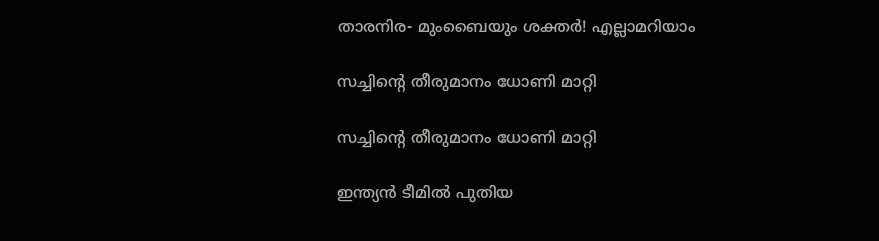താരനിര- മുംബൈയും ശക്തര്‍! എല്ലാമറിയാം

സച്ചിന്റെ തീരുമാനം ധോണി മാറ്റി

സച്ചിന്റെ തീരുമാനം ധോണി മാറ്റി

ഇന്ത്യന്‍ ടീമില്‍ പുതിയ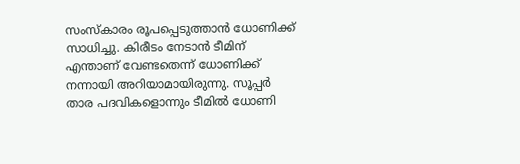സംസ്‌കാരം രൂപപ്പെടുത്താന്‍ ധോണിക്ക് സാധിച്ചു. കിരീടം നേടാന്‍ ടീമിന് എന്താണ് വേണ്ടതെന്ന് ധോണിക്ക് നന്നായി അറിയാമായിരുന്നു. സൂപ്പര്‍ താര പദവികളൊന്നും ടീമില്‍ ധോണി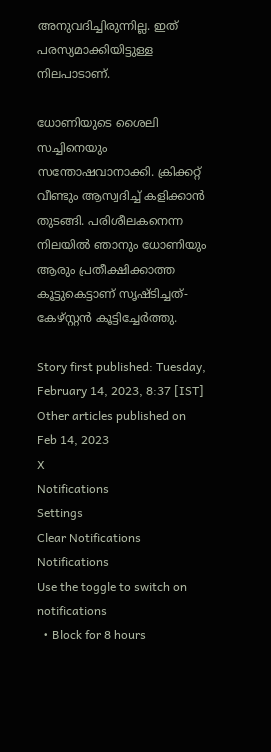അനുവദിച്ചിരുന്നില്ല. ഇത് പരസ്യമാക്കിയിട്ടുള്ള നിലപാടാണ്.

ധോണിയുടെ ശൈലി സച്ചിനെയും സന്തോഷവാനാക്കി. ക്രിക്കറ്റ് വീണ്ടും ആസ്വദിച്ച് കളിക്കാന്‍ തുടങ്ങി. പരിശീലകനെന്ന നിലയില്‍ ഞാനും ധോണിയും ആരും പ്രതീക്ഷിക്കാത്ത കൂട്ടുകെട്ടാണ് സൃഷ്ടിച്ചത്-കേഴ്സ്റ്റന്‍ കൂട്ടിച്ചേര്‍ത്തു.

Story first published: Tuesday, February 14, 2023, 8:37 [IST]
Other articles published on Feb 14, 2023
X
Notifications
Settings
Clear Notifications
Notifications
Use the toggle to switch on notifications
  • Block for 8 hours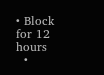• Block for 12 hours
  •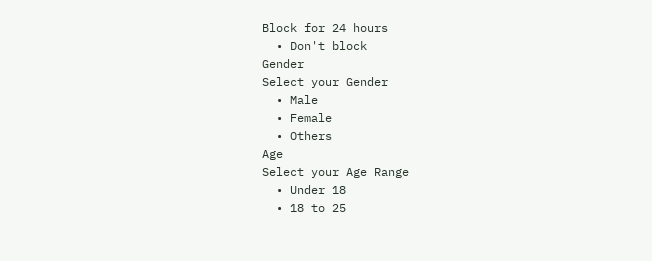Block for 24 hours
  • Don't block
Gender
Select your Gender
  • Male
  • Female
  • Others
Age
Select your Age Range
  • Under 18
  • 18 to 25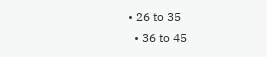• 26 to 35
  • 36 to 45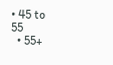• 45 to 55
  • 55+